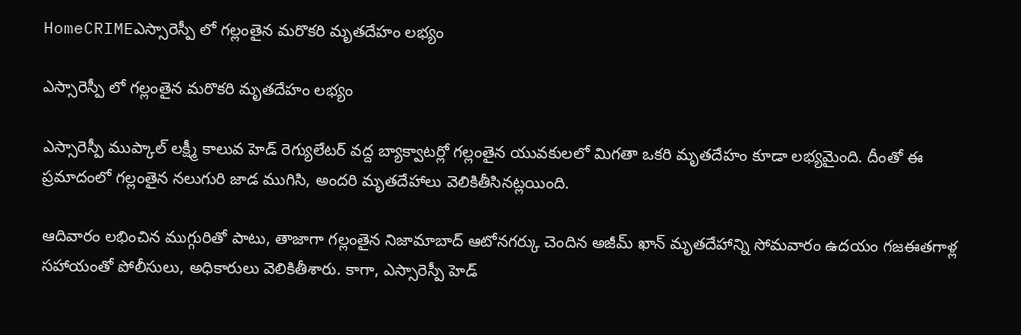HomeCRIMEఎస్సారెస్పీ లో గల్లంతైన మరొకరి మృతదేహం లభ్యం

ఎస్సారెస్పీ లో గల్లంతైన మరొకరి మృతదేహం లభ్యం

ఎస్సారెస్పీ ముప్కాల్ లక్ష్మీ కాలువ హెడ్ రెగ్యులేటర్ వద్ద బ్యాక్వాటర్లో గల్లంతైన యువకులలో మిగతా ఒకరి మృతదేహం కూడా లభ్యమైంది. దీంతో ఈ ప్రమాదంలో గల్లంతైన నలుగురి జాడ ముగిసి, అందరి మృతదేహాలు వెలికితీసినట్లయింది.

ఆదివారం లభించిన ముగ్గురితో పాటు, తాజాగా గల్లంతైన నిజామాబాద్ ఆటోనగర్కు చెందిన అజీమ్ ఖాన్ మృతదేహాన్ని సోమవారం ఉదయం గజఈతగాళ్ల సహాయంతో పోలీసులు, అధికారులు వెలికితీశారు. కాగా, ఎస్సారెస్పీ హెడ్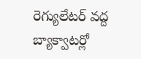రెగ్యులేటర్ వద్ద బ్యాక్వాటర్లో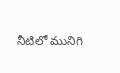నీటిలో మునిగి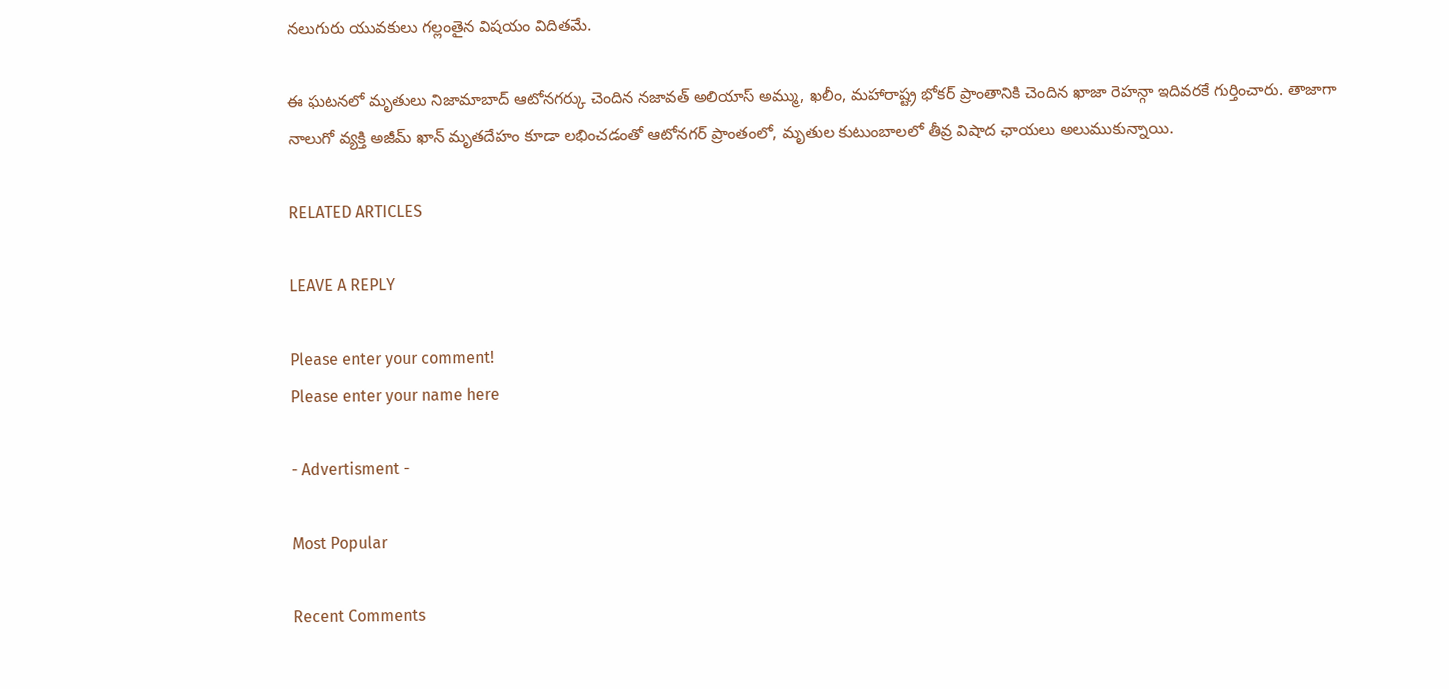నలుగురు యువకులు గల్లంతైన విషయం విదితమే.

ఈ ఘటనలో మృతులు నిజామాబాద్ ఆటోనగర్కు చెందిన నజావత్ అలియాస్ అమ్ము, ఖలీం, మహారాష్ట్ర భోకర్ ప్రాంతానికి చెందిన ఖాజా రెహన్గా ఇదివరకే గుర్తించారు. తాజాగా నాలుగో వ్యక్తి అజీమ్ ఖాన్ మృతదేహం కూడా లభించడంతో ఆటోనగర్ ప్రాంతంలో, మృతుల కుటుంబాలలో తీవ్ర విషాద ఛాయలు అలుముకున్నాయి.

RELATED ARTICLES

LEAVE A REPLY

Please enter your comment!
Please enter your name here

- Advertisment -

Most Popular

Recent Comments